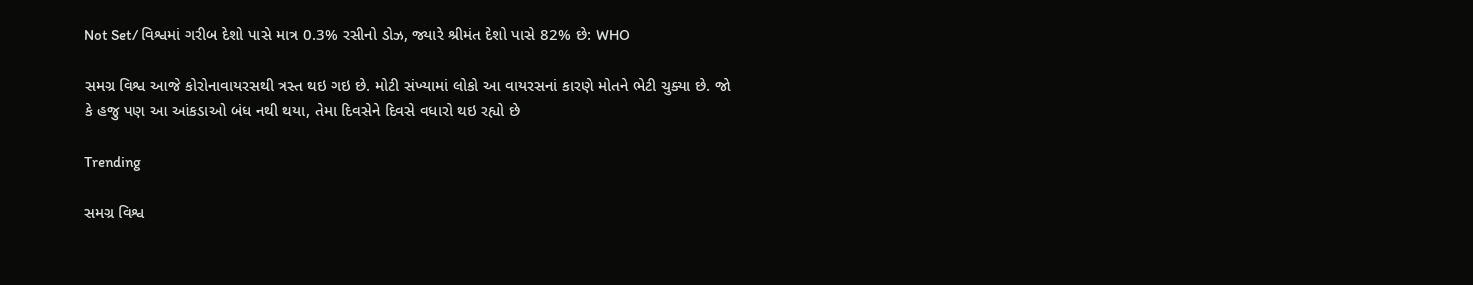Not Set/ વિશ્વમાં ગરીબ દેશો પાસે માત્ર 0.3% રસીનો ડોઝ, જ્યારે શ્રીમંત દેશો પાસે 82% છે: WHO

સમગ્ર વિશ્વ આજે કોરોનાવાયરસથી ત્રસ્ત થઇ ગઇ છે. મોટી સંખ્યામાં લોકો આ વાયરસનાં કારણે મોતને ભેટી ચુક્યા છે. જો કે હજુ પણ આ આંકડાઓ બંધ નથી થયા, તેમા દિવસેને દિવસે વધારો થઇ રહ્યો છે

Trending

સમગ્ર વિશ્વ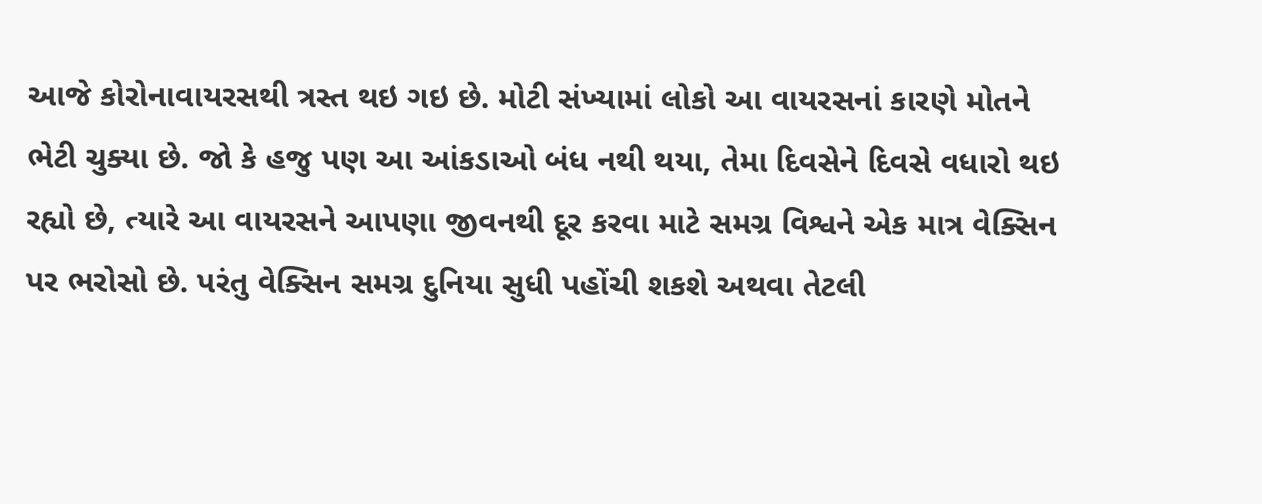આજે કોરોનાવાયરસથી ત્રસ્ત થઇ ગઇ છે. મોટી સંખ્યામાં લોકો આ વાયરસનાં કારણે મોતને ભેટી ચુક્યા છે. જો કે હજુ પણ આ આંકડાઓ બંધ નથી થયા, તેમા દિવસેને દિવસે વધારો થઇ રહ્યો છે, ત્યારે આ વાયરસને આપણા જીવનથી દૂર કરવા માટે સમગ્ર વિશ્વને એક માત્ર વેક્સિન પર ભરોસો છે. પરંતુ વેક્સિન સમગ્ર દુનિયા સુધી પહોંચી શકશે અથવા તેટલી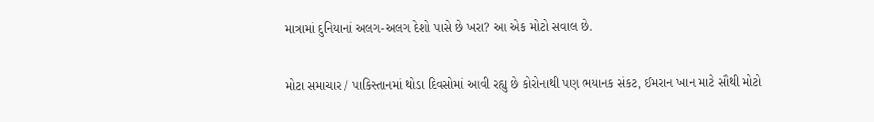માત્રામાં દુનિયાનાં અલગ-અલગ દેશો પાસે છે ખરા? આ એક મોટો સવાલ છે.

મોટા સમાચાર / પાકિસ્તાનમાં થોડા દિવસોમાં આવી રહ્યુ છે કોરોનાથી પણ ભયાનક સંકટ, ઈમરાન ખાન માટે સૌથી મોટો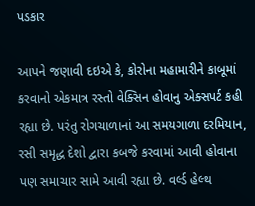પડકાર

આપને જણાવી દઇએ કે, કોરોના મહામારીને કાબૂમાં કરવાનો એકમાત્ર રસ્તો વેક્સિન હોવાનુ એક્સપર્ટ કહી રહ્યા છે. પરંતુ રોગચાળાનાં આ સમયગાળા દરમિયાન, રસી સમૃદ્ધ દેશો દ્વારા કબજે કરવામાં આવી હોવાના પણ સમાચાર સામે આવી રહ્યા છે. વર્લ્ડ હેલ્થ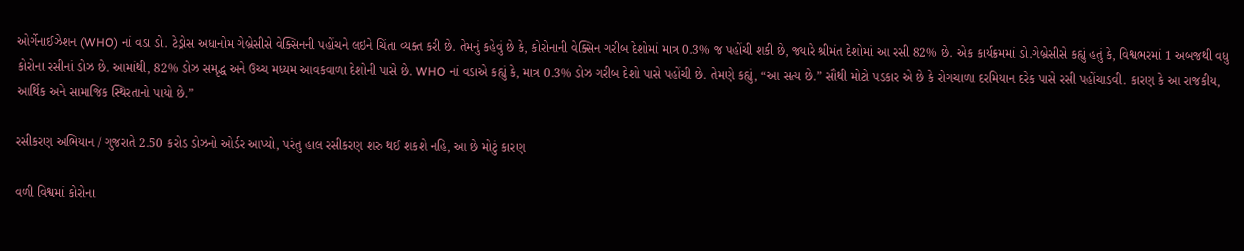ઓર્ગેનાઈઝેશન (WHO) નાં વડા ડો. ટેડ્રોસ અધાનોમ ગેબ્રેસીસે વેક્સિનની પહોંચને લઇને ચિંતા વ્યક્ત કરી છે. તેમનું કહેવું છે કે, કોરોનાની વેક્સિન ગરીબ દેશોમાં માત્ર 0.3% જ પહોંચી શકી છે, જ્યારે શ્રીમંત દેશોમાં આ રસી 82% છે. એક કાર્યક્રમમાં ડો.ગેબ્રેસીસે કહ્યું હતું કે, વિશ્વભરમાં 1 અબજથી વધુ કોરોના રસીનાં ડોઝ છે. આમાંથી, 82% ડોઝ સમૃદ્ધ અને ઉચ્ચ મધ્યમ આવકવાળા દેશોની પાસે છે. WHO નાં વડાએ કહ્યું કે, માત્ર 0.3% ડોઝ ગરીબ દેશો પાસે પહોંચી છે. તેમણે કહ્યું, “આ સત્ય છે.” સૌથી મોટો પડકાર એ છે કે રોગચાળા દરમિયાન દરેક પાસે રસી પહોંચાડવી. કારણ કે આ રાજકીય, આર્થિક અને સામાજિક સ્થિરતાનો પાયો છે.”

રસીકરણ અભિયાન / ગુજરાતે 2.50 કરોડ ડોઝનો ઓર્ડર આપ્યો, પરંતુ હાલ રસીકરણ શરુ થઈ શકશે નહિ, આ છે મોટું કારણ

વળી વિશ્વમાં કોરોના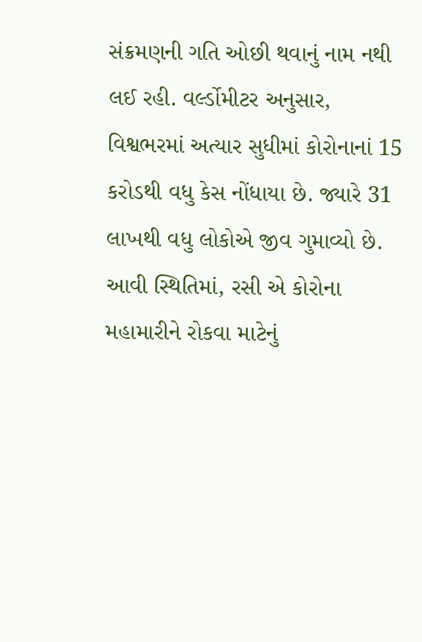સંક્રમણની ગતિ ઓછી થવાનું નામ નથી લઈ રહી. વર્લ્ડોમીટર અનુસાર, વિશ્વભરમાં અત્યાર સુધીમાં કોરોનાનાં 15 કરોડથી વધુ કેસ નોંધાયા છે. જ્યારે 31 લાખથી વધુ લોકોએ જીવ ગુમાવ્યો છે. આવી સ્થિતિમાં, રસી એ કોરોના મહામારીને રોકવા માટેનું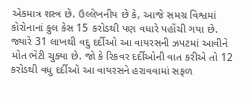એકમાત્ર શસ્ત્ર છે. ઉલ્લેખનીય છે કે, આજે સમગ્ર વિશ્વમાં કોરોનાનાં કુલ કેસ 15 કરોડથી પણ વધારે પહોંચી ગયા છે. જ્યારે 31 લાખથી વદુ દર્દીઓ આ વાયરસની ઝપટમાં આવીને મોત ભેટી ચુક્યા છે. જો કે રિકવર દર્દીઓની વાત કરીએ તો 12 કરોડથી વધુ દર્દીઓ આ વાયરસને હરાવવામાં સફળ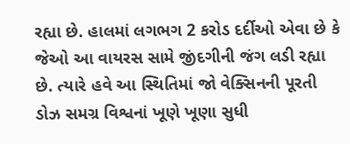રહ્યા છે. હાલમાં લગભગ 2 કરોડ દર્દીઓ એવા છે કે જેઓ આ વાયરસ સામે જીંદગીની જંગ લડી રહ્યા છે. ત્યારે હવે આ સ્થિતિમાં જો વેક્સિનની પૂરતી ડોઝ સમગ્ર વિશ્વનાં ખૂણે ખૂણા સુધી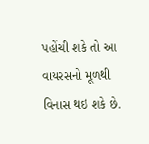પહોંચી શકે તો આ વાયરસનો મૂળથી વિનાસ થઇ શકે છે.